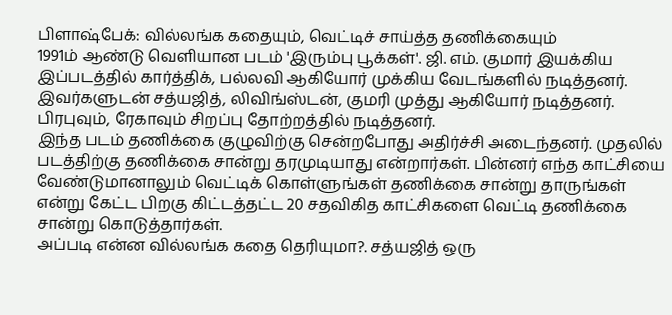பிளாஷ்பேக்: வில்லங்க கதையும், வெட்டிச் சாய்த்த தணிக்கையும்
1991ம் ஆண்டு வெளியான படம் 'இரும்பு பூக்கள்'. ஜி. எம். குமார் இயக்கிய இப்படத்தில் கார்த்திக், பல்லவி ஆகியோர் முக்கிய வேடங்களில் நடித்தனர். இவர்களுடன் சத்யஜித், லிவிங்ஸ்டன், குமரி முத்து ஆகியோர் நடித்தனர். பிரபுவும், ரேகாவும் சிறப்பு தோற்றத்தில் நடித்தனர்.
இந்த படம் தணிக்கை குழுவிற்கு சென்றபோது அதிர்ச்சி அடைந்தனர். முதலில் படத்திற்கு தணிக்கை சான்று தரமுடியாது என்றார்கள். பின்னர் எந்த காட்சியை வேண்டுமானாலும் வெட்டிக் கொள்ளுங்கள் தணிக்கை சான்று தாருங்கள் என்று கேட்ட பிறகு கிட்டத்தட்ட 20 சதவிகித காட்சிகளை வெட்டி தணிக்கை சான்று கொடுத்தார்கள்.
அப்படி என்ன வில்லங்க கதை தெரியுமா?. சத்யஜித் ஒரு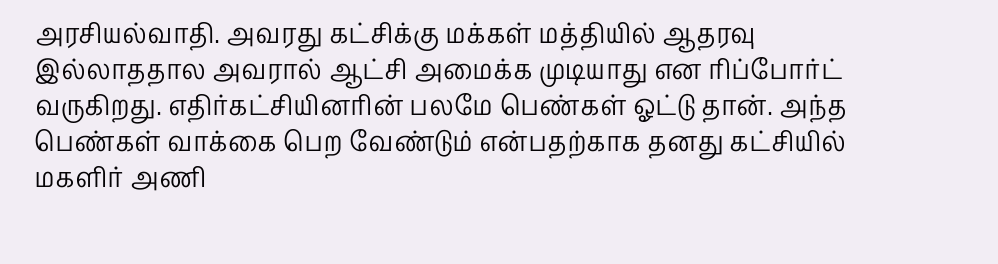அரசியல்வாதி. அவரது கட்சிக்கு மக்கள் மத்தியில் ஆதரவு இல்லாததால அவரால் ஆட்சி அமைக்க முடியாது என ரிப்போர்ட் வருகிறது. எதிர்கட்சியினரின் பலமே பெண்கள் ஓட்டு தான். அந்த பெண்கள் வாக்கை பெற வேண்டும் என்பதற்காக தனது கட்சியில் மகளிர் அணி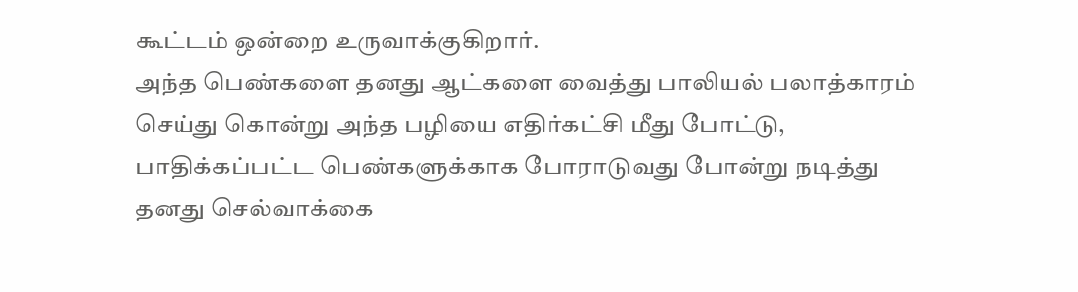கூட்டம் ஒன்றை உருவாக்குகிறார்.
அந்த பெண்களை தனது ஆட்களை வைத்து பாலியல் பலாத்காரம் செய்து கொன்று அந்த பழியை எதிர்கட்சி மீது போட்டு, பாதிக்கப்பட்ட பெண்களுக்காக போராடுவது போன்று நடித்து தனது செல்வாக்கை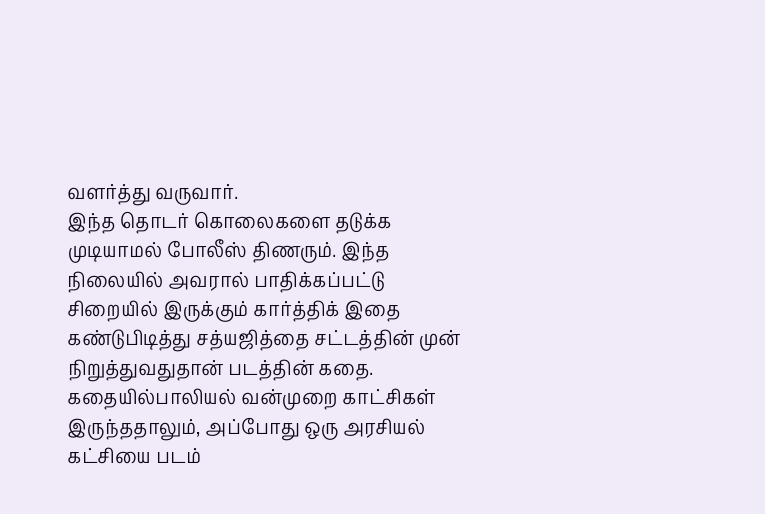வளர்த்து வருவார்.
இந்த தொடர் கொலைகளை தடுக்க முடியாமல் போலீஸ் திணரும். இந்த நிலையில் அவரால் பாதிக்கப்பட்டு சிறையில் இருக்கும் கார்த்திக் இதை கண்டுபிடித்து சத்யஜித்தை சட்டத்தின் முன் நிறுத்துவதுதான் படத்தின் கதை.
கதையில்பாலியல் வன்முறை காட்சிகள் இருந்ததாலும், அப்போது ஒரு அரசியல் கட்சியை படம்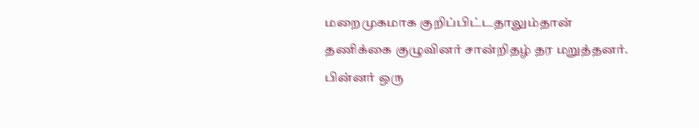மறைமுகமாக குறிப்பிட்டதாலும்தான் தணிக்கை குழுவினர் சான்றிதழ் தர மறுத்தனர். பின்னர் ஒரு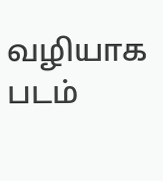வழியாக படம்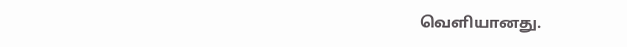வெளியானது.